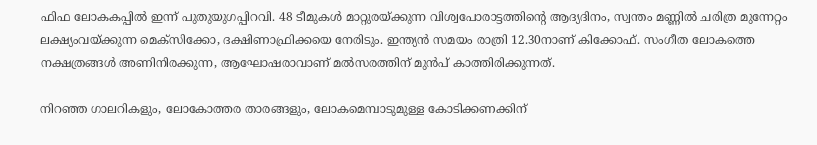ഫിഫ ലോകകപ്പില്‍ ഇന്ന് പുതുയുഗപ്പിറവി. 48 ടീമുകള്‍ മാറ്റുരയ്ക്കുന്ന വിശ്വപോരാട്ടത്തിന്റെ ആദ്യദിനം, സ്വന്തം മണ്ണിൽ ചരിത്ര മുന്നേറ്റം ലക്ഷ്യംവയ്ക്കുന്ന മെക്സിക്കോ, ദക്ഷിണാഫ്രിക്കയെ നേരിടും. ഇന്ത്യന്‍ സമയം രാത്രി 12.30നാണ് കിക്കോഫ്. സംഗീത ലോകത്തെ നക്ഷത്രങ്ങള്‍ അണിനിരക്കുന്ന, ആഘോഷരാവാണ് മല്‍സരത്തിന് മുന്‍പ് കാത്തിരിക്കുന്നത്.

നിറഞ്ഞ ഗാലറികളും, ലോകോത്തര താരങ്ങളും, ലോകമെമ്പാടുമുള്ള കോടിക്കണക്കിന്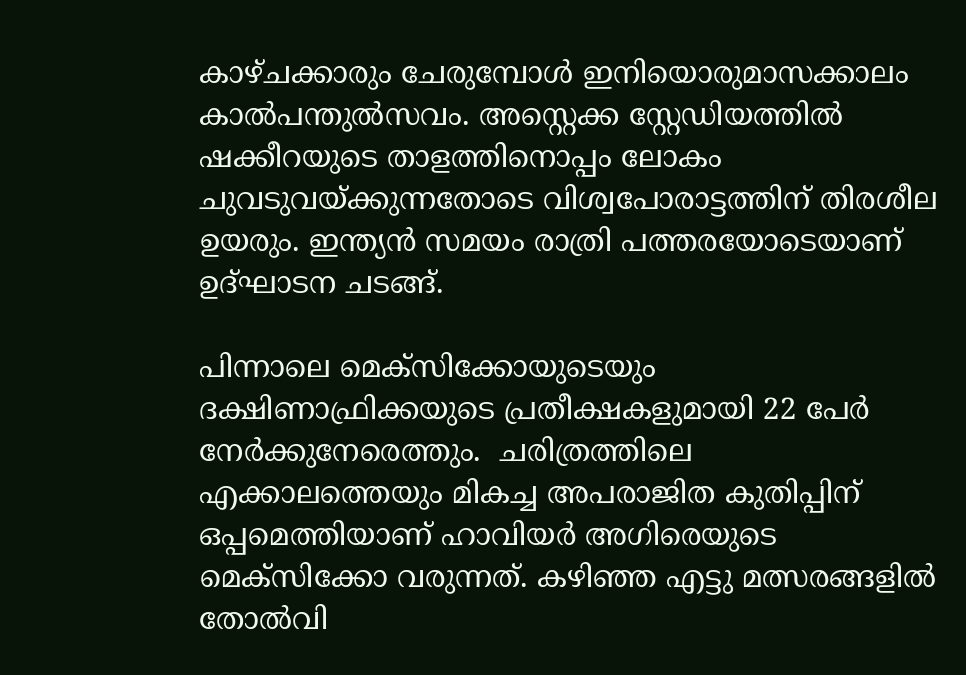കാഴ്ചക്കാരും ചേരുമ്പോൾ ഇനിയൊരുമാസക്കാലം കാല്‍പന്തുല്‍സവം. അസ്റ്റെക്ക സ്റ്റേഡിയത്തില്‍ ഷക്കീറയുടെ താളത്തിനൊപ്പം ലോകം ചുവടുവയ്ക്കുന്നതോടെ വിശ്വപോരാട്ടത്തിന് തിരശീല ഉയരും. ഇന്ത്യന്‍ സമയം രാത്രി പത്തരയോടെയാണ് ഉദ്ഘാടന ചടങ്ങ്.

പിന്നാലെ മെക്സിക്കോയുടെയും ദക്ഷിണാഫ്രിക്കയുടെ പ്രതീക്ഷകളുമായി 22 പേര്‍ നേര്‍ക്കുനേരെത്തും.  ചരിത്രത്തിലെ എക്കാലത്തെയും മികച്ച അപരാജിത കുതിപ്പിന് ഒപ്പമെത്തിയാണ് ഹാവിയർ അഗിരെയുടെ മെക്സിക്കോ വരുന്നത്. കഴിഞ്ഞ എട്ടു മത്സരങ്ങളില്‍ തോൽവി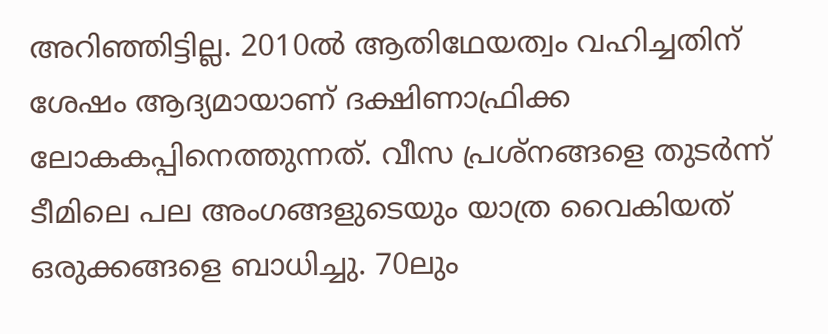അറിഞ്ഞിട്ടില്ല. 2010ൽ ആതിഥേയത്വം വഹിച്ചതിന് ശേഷം ആദ്യമായാണ് ദക്ഷിണാഫ്രിക്ക ലോകകപ്പിനെത്തുന്നത്. വീസ പ്രശ്നങ്ങളെ തുടർന്ന് ടീമിലെ പല അംഗങ്ങളുടെയും യാത്ര വൈകിയത് ഒരുക്കങ്ങളെ ബാധിച്ചു. 70ലും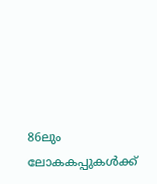86ലും ലോകകപ്പുകൾക്ക്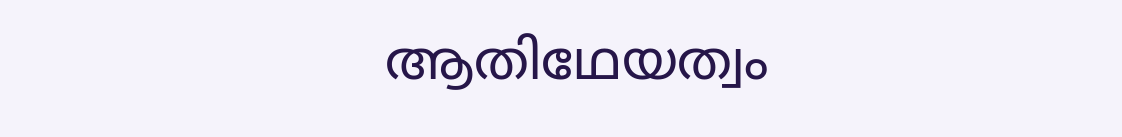ആതിഥേയത്വം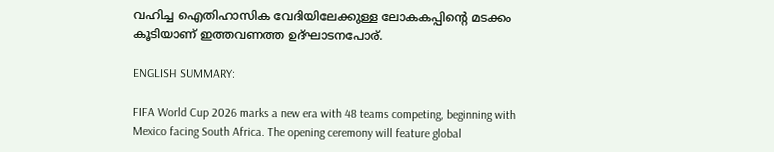വഹിച്ച ഐതിഹാസിക വേദിയിലേക്കുള്ള ലോകകപ്പിന്റെ മടക്കം കൂടിയാണ് ഇത്തവണത്ത ഉദ്ഘാടനപോര്.

ENGLISH SUMMARY:

FIFA World Cup 2026 marks a new era with 48 teams competing, beginning with Mexico facing South Africa. The opening ceremony will feature global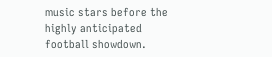music stars before the highly anticipated football showdown.